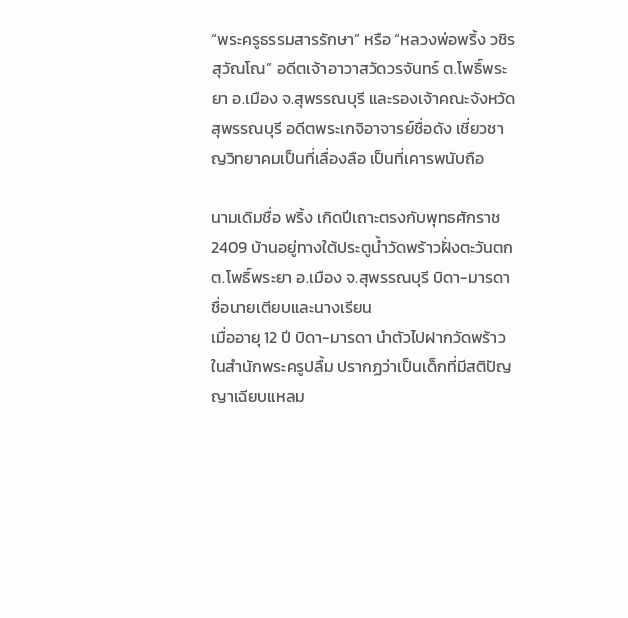“พระครูธรรมสารรักษา” หรือ “หลวงพ่อพริ้ง วชิรสุวัณโณ” อดีตเจ้าอาวาสวัดวรจันทร์ ต.โพธิ์พระยา อ.เมือง จ.สุพรรณบุรี และรองเจ้าคณะจังหวัดสุพรรณบุรี อดีตพระเกจิอาจารย์ชื่อดัง เชี่ยวชาญวิทยาคมเป็นที่เลื่องลือ เป็นที่เคารพนับถือ

นามเดิมชื่อ พริ้ง เกิดปีเถาะตรงกับพุทธศักราช 2409 บ้านอยู่ทางใต้ประตูน้ำวัดพร้าวฝั่งตะวันตก ต.โพธิ์พระยา อ.เมือง จ.สุพรรณบุรี บิดา-มารดา ชื่อนายเตียบและนางเรียน
เมื่ออายุ 12 ปี บิดา-มารดา นำตัวไปฝากวัดพร้าว ในสำนักพระครูปลื้ม ปรากฏว่าเป็นเด็กที่มีสติปัญญาเฉียบแหลม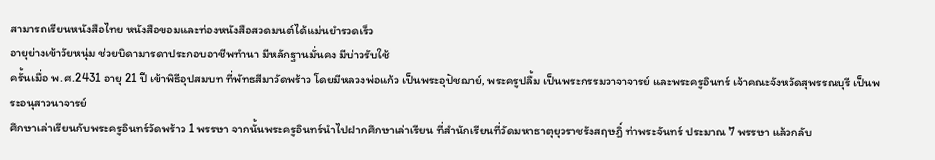สามารถเรียนหนังสือไทย หนังสือขอมและท่องหนังสือสวดมนต์ได้แม่นยำรวดเร็ว
อายุย่างเข้าวัยหนุ่ม ช่วยบิดามารดาประกอบอาชีพทำนา มีหลักฐานมั่นคง มีบ่าวรับใช้
ครั้นเมื่อ พ.ศ.2431 อายุ 21 ปี เข้าพิธีอุปสมบท ที่พัทธสีมาวัดพร้าว โดยมีหลวงพ่อแก้ว เป็นพระอุปัชฌาย์, พระครูปลื้ม เป็นพระกรรมวาจาจารย์ และพระครูอินทร์ เจ้าคณะจังหวัดสุพรรณบุรี เป็นพระอนุสาวนาจารย์
ศึกษาเล่าเรียนกับพระครูอินทร์วัดพร้าว 1 พรรษา จากนั้นพระครูอินทร์นำไปฝากศึกษาเล่าเรียน ที่สำนักเรียนที่วัดมหาธาตุยุวราชรังสฤษฎิ์ ท่าพระจันทร์ ประมาณ 7 พรรษา แล้วกลับ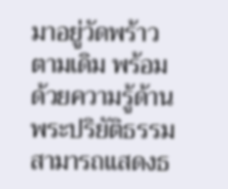มาอยู่วัดพร้าวตามเดิม พร้อมด้วยความรู้ด้านพระปริยัติธรรม สามารถแสดงธ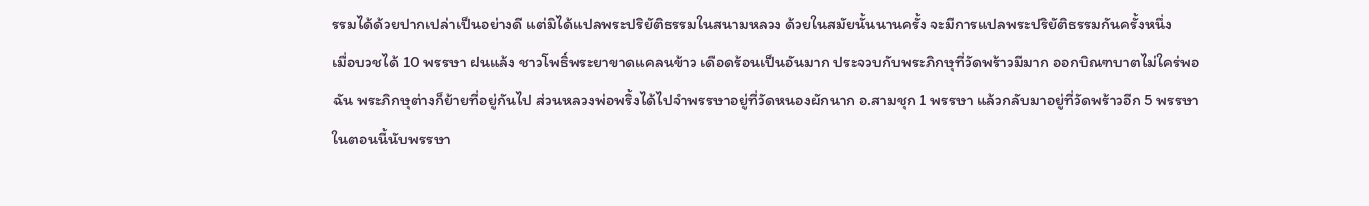รรมได้ด้วยปากเปล่าเป็นอย่างดี แต่มิได้แปลพระปริยัติธรรมในสนามหลวง ด้วยในสมัยนั้นนานครั้ง จะมีการแปลพระปริยัติธรรมกันครั้งหนึ่ง
เมื่อบวชได้ 10 พรรษา ฝนแล้ง ชาวโพธิ์พระยาขาดแคลนข้าว เดือดร้อนเป็นอันมาก ประจวบกับพระภิกษุที่วัดพร้าวมีมาก ออกบิณฑบาตไม่ใคร่พอฉัน พระภิกษุต่างก็ย้ายที่อยู่กันไป ส่วนหลวงพ่อพริ้งได้ไปจำพรรษาอยู่ที่วัดหนองผักนาก อ.สามชุก 1 พรรษา แล้วกลับมาอยู่ที่วัดพร้าวอีก 5 พรรษา ในตอนนี้นับพรรษา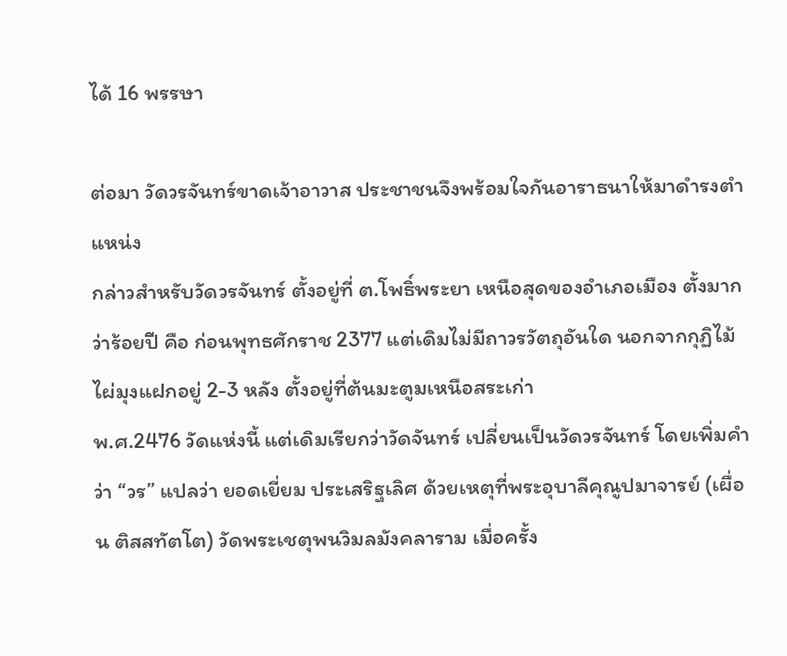ได้ 16 พรรษา

ต่อมา วัดวรจันทร์ขาดเจ้าอาวาส ประชาชนจึงพร้อมใจกันอาราธนาให้มาดำรงตำแหน่ง
กล่าวสำหรับวัดวรจันทร์ ตั้งอยู่ที่ ต.โพธิ์พระยา เหนือสุดของอำเภอเมือง ตั้งมากว่าร้อยปี คือ ก่อนพุทธศักราช 2377 แต่เดิมไม่มีถาวรวัตถุอันใด นอกจากกุฏิไม้ไผ่มุงแฝกอยู่ 2-3 หลัง ตั้งอยู่ที่ต้นมะตูมเหนือสระเก่า
พ.ศ.2476 วัดแห่งนี้ แต่เดิมเรียกว่าวัดจันทร์ เปลี่ยนเป็นวัดวรจันทร์ โดยเพิ่มคำว่า “วร” แปลว่า ยอดเยี่ยม ประเสริฐเลิศ ด้วยเหตุที่พระอุบาลีคุณูปมาจารย์ (เผื่อน ติสสทัตโต) วัดพระเชตุพนวิมลมังคลาราม เมื่อครั้ง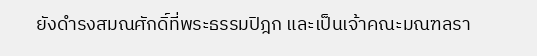ยังดำรงสมณศักดิ์ที่พระธรรมปิฎก และเป็นเจ้าคณะมณฑลรา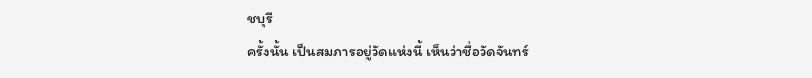ชบุรี
ครั้งนั้น เป็นสมภารอยู่วัดแห่งนี้ เห็นว่าชื่อวัดจันทร์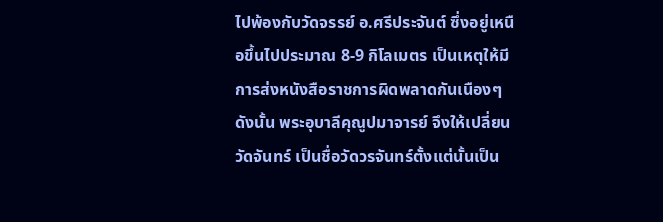ไปพ้องกับวัดจรรย์ อ.ศรีประจันต์ ซึ่งอยู่เหนือขึ้นไปประมาณ 8-9 กิโลเมตร เป็นเหตุให้มีการส่งหนังสือราชการผิดพลาดกันเนืองๆ ดังนั้น พระอุบาลีคุณูปมาจารย์ จึงให้เปลี่ยนวัดจันทร์ เป็นชื่อวัดวรจันทร์ตั้งแต่นั้นเป็น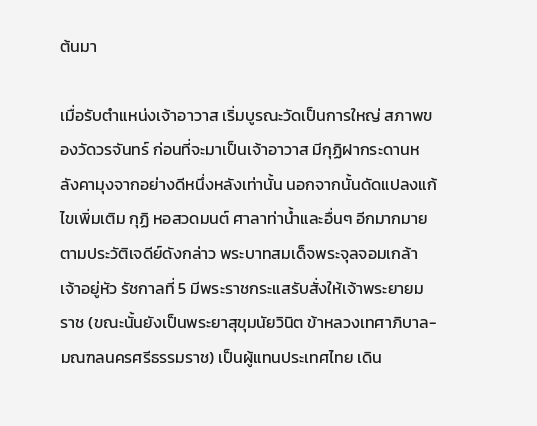ต้นมา

เมื่อรับตำแหน่งเจ้าอาวาส เริ่มบูรณะวัดเป็นการใหญ่ สภาพของวัดวรจันทร์ ก่อนที่จะมาเป็นเจ้าอาวาส มีกุฏิฝากระดานหลังคามุงจากอย่างดีหนึ่งหลังเท่านั้น นอกจากนั้นดัดแปลงแก้ไขเพิ่มเติม กุฏิ หอสวดมนต์ ศาลาท่าน้ำและอื่นๆ อีกมากมาย
ตามประวัติเจดีย์ดังกล่าว พระบาทสมเด็จพระจุลจอมเกล้าเจ้าอยู่หัว รัชกาลที่ 5 มีพระราชกระแสรับสั่งให้เจ้าพระยายมราช (ขณะนั้นยังเป็นพระยาสุขุมนัยวินิต ข้าหลวงเทศาภิบาล-มณฑลนครศรีธรรมราช) เป็นผู้แทนประเทศไทย เดิน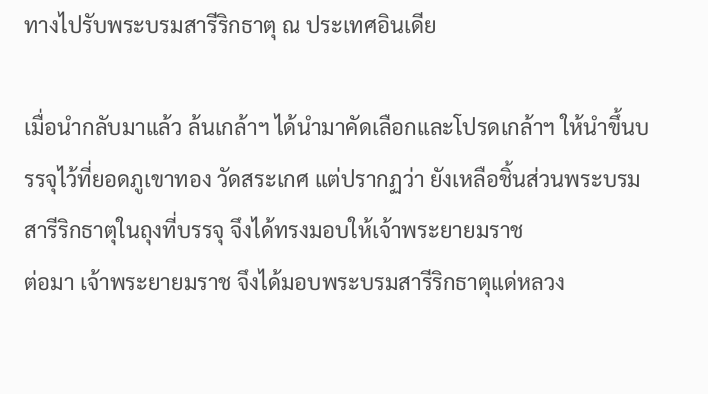ทางไปรับพระบรมสารีริกธาตุ ณ ประเทศอินเดีย

เมื่อนำกลับมาแล้ว ล้นเกล้าฯ ได้นำมาคัดเลือกและโปรดเกล้าฯ ให้นำขึ้นบรรจุไว้ที่ยอดภูเขาทอง วัดสระเกศ แต่ปรากฏว่า ยังเหลือชิ้นส่วนพระบรมสารีริกธาตุในถุงที่บรรจุ จึงได้ทรงมอบให้เจ้าพระยายมราช
ต่อมา เจ้าพระยายมราช จึงได้มอบพระบรมสารีริกธาตุแด่หลวง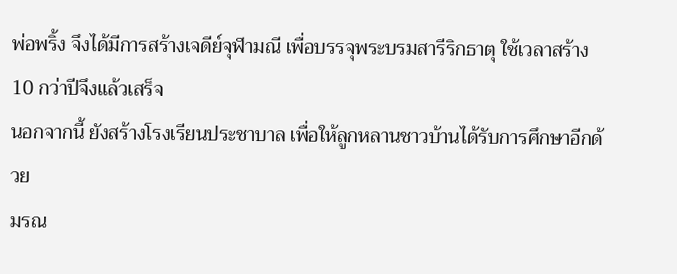พ่อพริ้ง จึงได้มีการสร้างเจดีย์จุฬามณี เพื่อบรรจุพระบรมสารีริกธาตุ ใช้เวลาสร้าง 10 กว่าปีจึงแล้วเสร็จ
นอกจากนี้ ยังสร้างโรงเรียนประชาบาล เพื่อให้ลูกหลานชาวบ้านได้รับการศึกษาอีกด้วย
มรณ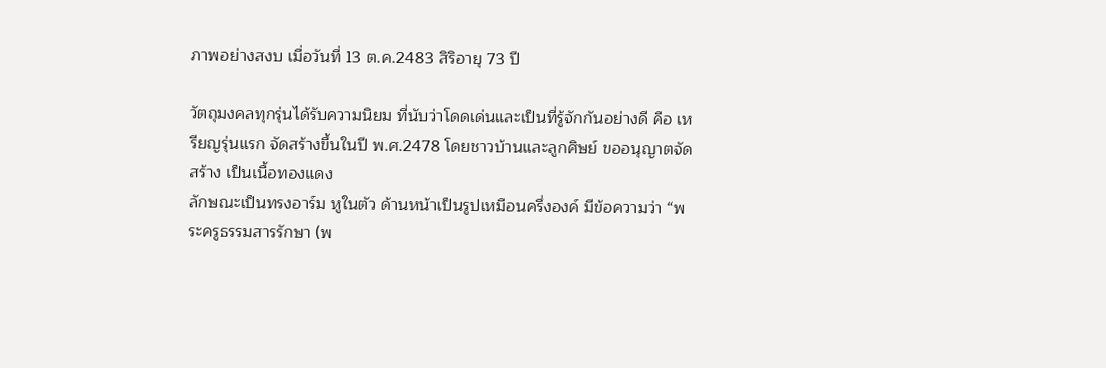ภาพอย่างสงบ เมื่อวันที่ 13 ต.ค.2483 สิริอายุ 73 ปี

วัตถุมงคลทุกรุ่นได้รับความนิยม ที่นับว่าโดดเด่นและเป็นที่รู้จักกันอย่างดี คือ เหรียญรุ่นแรก จัดสร้างขึ้นในปี พ.ศ.2478 โดยชาวบ้านและลูกศิษย์ ขออนุญาตจัดสร้าง เป็นเนื้อทองแดง
ลักษณะเป็นทรงอาร์ม หูในตัว ด้านหน้าเป็นรูปเหมือนครึ่งองค์ มีข้อความว่า “พระครูธรรมสารรักษา (พ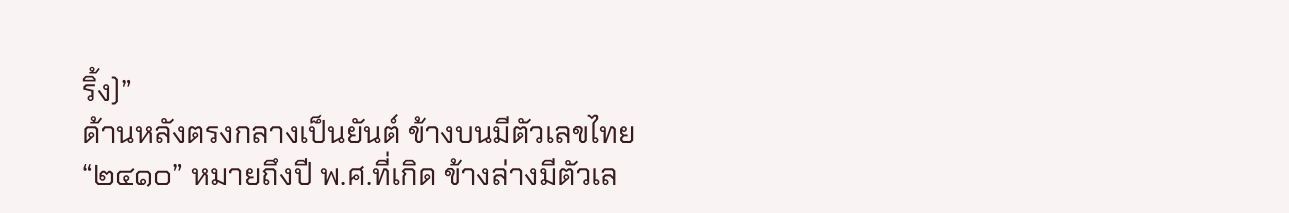ริ้ง)”
ด้านหลังตรงกลางเป็นยันต์ ข้างบนมีตัวเลขไทย “๒๔๑๐” หมายถึงปี พ.ศ.ที่เกิด ข้างล่างมีตัวเล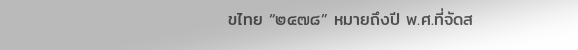ขไทย “๒๔๗๘” หมายถึงปี พ.ศ.ที่จัดส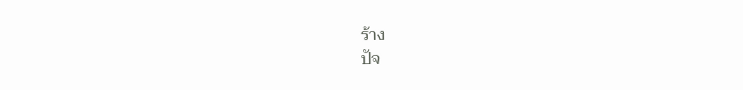ร้าง
ปัจ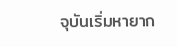จุบันเริ่มหายาก